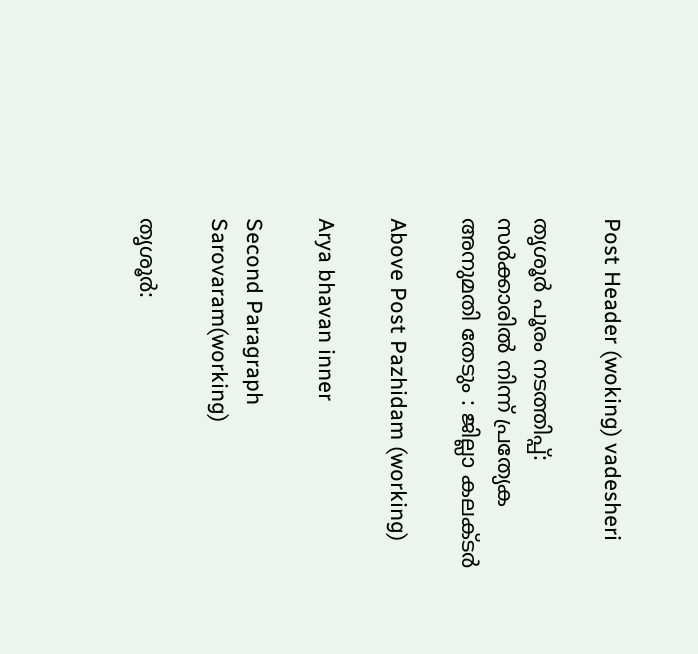Post Header (woking) vadesheri

തൃശൂർ പൂരം നടത്തിപ്പ്:  സർക്കാരിൽ നിന്ന് പ്രത്യേക അനുമതി തേടും : ജില്ലാ കലക്ടർ

Above Post Pazhidam (working)

Arya bhavan inner

Second Paragraph  Sarovaram(working)

തൃശൂർ: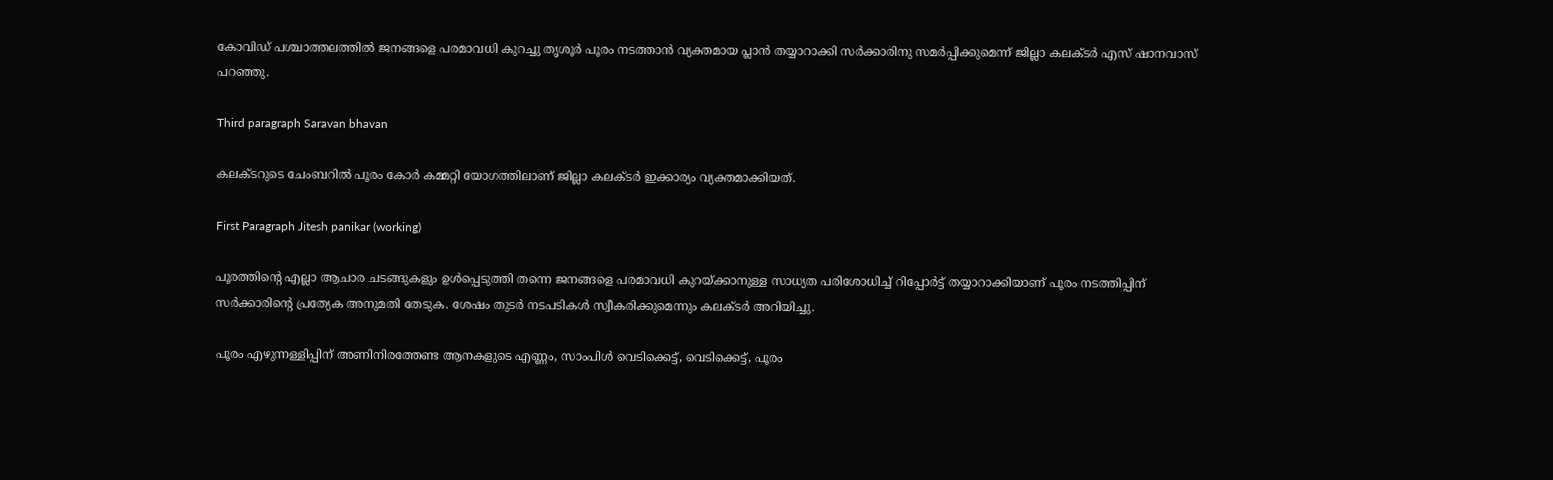കോവിഡ് പശ്ചാത്തലത്തിൽ ജനങ്ങളെ പരമാവധി കുറച്ചു തൃശൂർ പൂരം നടത്താൻ വ്യക്തമായ പ്ലാൻ തയ്യാറാക്കി സർക്കാരിനു സമർപ്പിക്കുമെന്ന് ജില്ലാ കലക്ടർ എസ് ഷാനവാസ് പറഞ്ഞു.

Third paragraph Saravan bhavan

കലക്ടറുടെ ചേംബറിൽ പൂരം കോർ കമ്മറ്റി യോഗത്തിലാണ് ജില്ലാ കലക്ടർ ഇക്കാര്യം വ്യക്തമാക്കിയത്.

First Paragraph Jitesh panikar (working)

പൂരത്തിൻ്റെ എല്ലാ ആചാര ചടങ്ങുകളും ഉൾപ്പെടുത്തി തന്നെ ജനങ്ങളെ പരമാവധി കുറയ്ക്കാനുള്ള സാധ്യത പരിശോധിച്ച് റിപ്പോർട്ട് തയ്യാറാക്കിയാണ് പൂരം നടത്തിപ്പിന് സർക്കാരിൻ്റെ പ്രത്യേക അനുമതി തേടുക. ശേഷം തുടർ നടപടികൾ സ്വീകരിക്കുമെന്നും കലക്ടർ അറിയിച്ചു.

പൂരം എഴുന്നള്ളിപ്പിന് അണിനിരത്തേണ്ട ആനകളുടെ എണ്ണം, സാംപിൾ വെടിക്കെട്ട്, വെടിക്കെട്ട്, പൂരം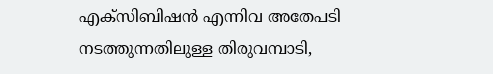എക്സിബിഷൻ എന്നിവ അതേപടി നടത്തുന്നതിലുള്ള തിരുവമ്പാടി,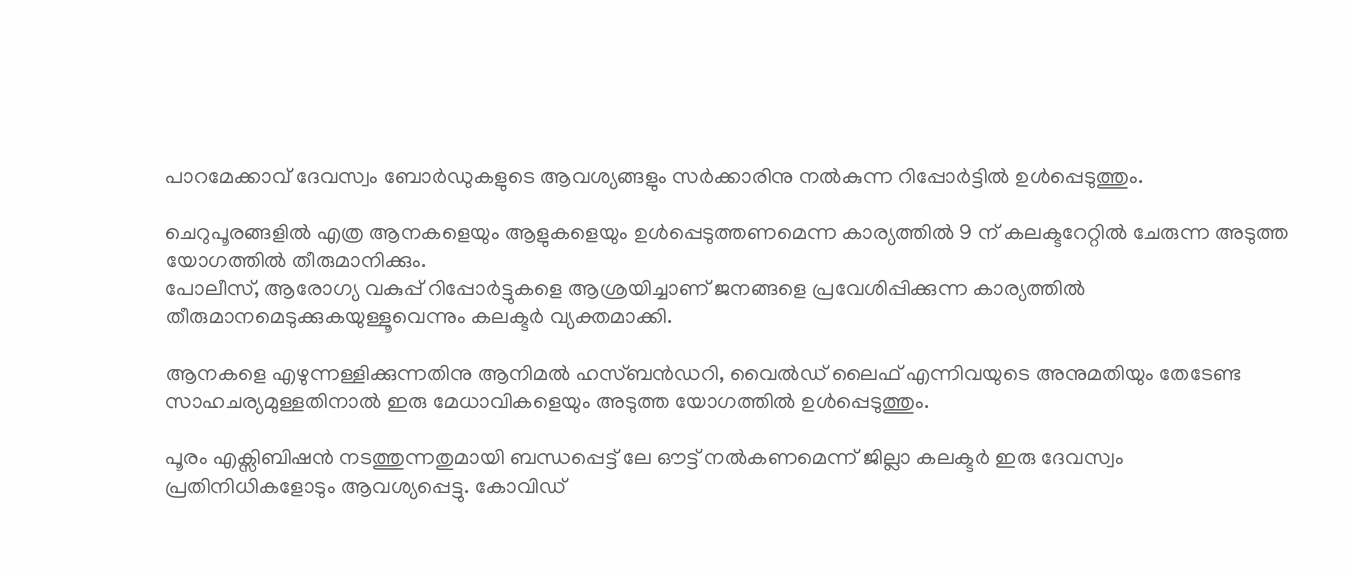പാറമേക്കാവ് ദേവസ്വം ബോർഡുകളുടെ ആവശ്യങ്ങളും സർക്കാരിനു നൽകുന്ന റിപ്പോർട്ടിൽ ഉൾപ്പെടുത്തും.

ചെറുപൂരങ്ങളിൽ എത്ര ആനകളെയും ആളുകളെയും ഉൾപ്പെടുത്തണമെന്ന കാര്യത്തിൽ 9 ന് കലക്ടറേറ്റിൽ ചേരുന്ന അടുത്ത യോഗത്തിൽ തീരുമാനിക്കും.
പോലീസ്, ആരോഗ്യ വകുപ്പ് റിപ്പോർട്ടുകളെ ആശ്രയിച്ചാണ് ജനങ്ങളെ പ്രവേശിപ്പിക്കുന്ന കാര്യത്തിൽ തീരുമാനമെടുക്കുകയുള്ളൂവെന്നും കലക്ടർ വ്യക്തമാക്കി.

ആനകളെ എഴുന്നള്ളിക്കുന്നതിനു ആനിമൽ ഹസ്ബൻഡറി, വൈൽഡ് ലൈഫ് എന്നിവയുടെ അനുമതിയും തേടേണ്ട സാഹചര്യമുള്ളതിനാൽ ഇരു മേധാവികളെയും അടുത്ത യോഗത്തിൽ ഉൾപ്പെടുത്തും.

പൂരം എക്സിബിഷൻ നടത്തുന്നതുമായി ബന്ധപ്പെട്ട് ലേ ഔട്ട് നൽകണമെന്ന് ജില്ലാ കലക്ടർ ഇരു ദേവസ്വം പ്രതിനിധികളോടും ആവശ്യപ്പെട്ടു. കോവിഡ്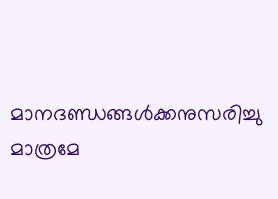മാനദണ്ഡങ്ങൾക്കനുസരിച്ചു മാത്രമേ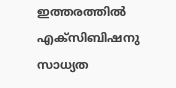ഇത്തരത്തിൽ എക്സിബിഷനു സാധ്യത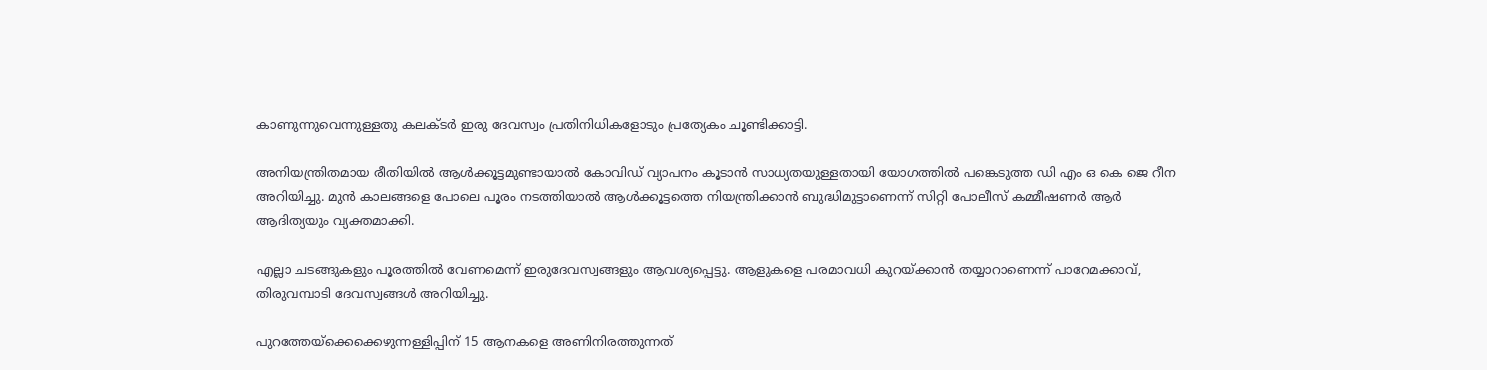കാണുന്നുവെന്നുള്ളതു കലക്ടർ ഇരു ദേവസ്വം പ്രതിനിധികളോടും പ്രത്യേകം ചൂണ്ടിക്കാട്ടി.

അനിയന്ത്രിതമായ രീതിയിൽ ആൾക്കൂട്ടമുണ്ടായാൽ കോവിഡ് വ്യാപനം കൂടാൻ സാധ്യതയുള്ളതായി യോഗത്തിൽ പങ്കെടുത്ത ഡി എം ഒ കെ ജെ റീന അറിയിച്ചു. മുൻ കാലങ്ങളെ പോലെ പൂരം നടത്തിയാൽ ആൾക്കൂട്ടത്തെ നിയന്ത്രിക്കാൻ ബുദ്ധിമുട്ടാണെന്ന് സിറ്റി പോലീസ് കമ്മീഷണർ ആർ ആദിത്യയും വ്യക്തമാക്കി.

എല്ലാ ചടങ്ങുകളും പൂരത്തിൽ വേണമെന്ന് ഇരുദേവസ്വങ്ങളും ആവശ്യപ്പെട്ടു. ആളുകളെ പരമാവധി കുറയ്ക്കാൻ തയ്യാറാണെന്ന് പാറേമക്കാവ്, തിരുവമ്പാടി ദേവസ്വങ്ങൾ അറിയിച്ചു.

പുറത്തേയ്ക്കെക്കെഴുന്നള്ളിപ്പിന് 15 ആനകളെ അണിനിരത്തുന്നത്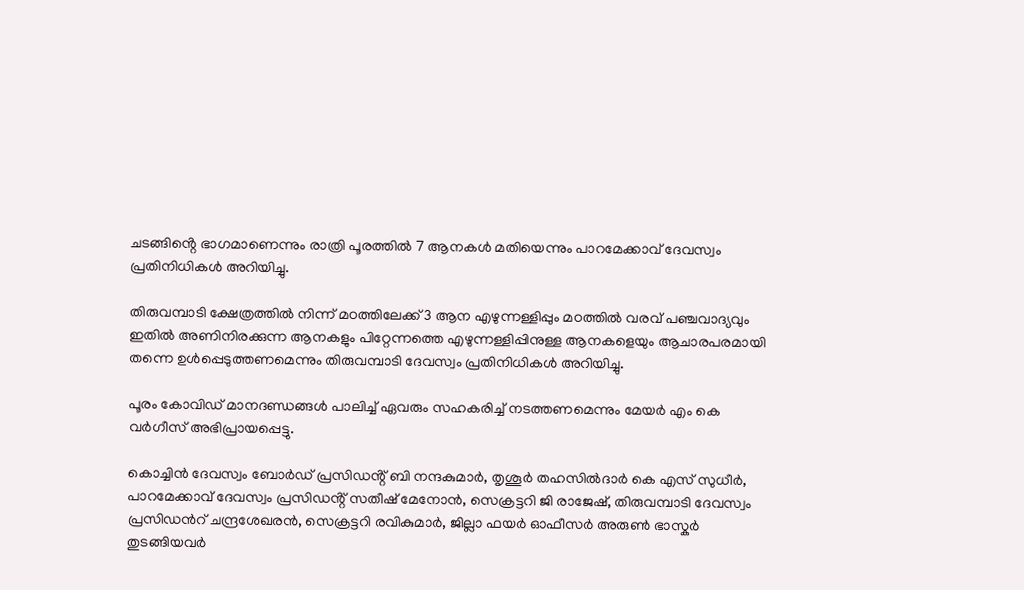ചടങ്ങിൻ്റെ ഭാഗമാണെന്നും രാത്രി പൂരത്തിൽ 7 ആനകൾ മതിയെന്നും പാറമേക്കാവ് ദേവസ്വം പ്രതിനിധികൾ അറിയിച്ചു.

തിരുവമ്പാടി ക്ഷേത്രത്തിൽ നിന്ന് മഠത്തിലേക്ക് 3 ആന എഴുന്നള്ളിപ്പും മഠത്തിൽ വരവ് പഞ്ചവാദ്യവും ഇതിൽ അണിനിരക്കുന്ന ആനകളും പിറ്റേന്നത്തെ എഴുന്നള്ളിപ്പിനുള്ള ആനകളെയും ആചാരപരമായി തന്നെ ഉൾപ്പെടുത്തണമെന്നും തിരുവമ്പാടി ദേവസ്വം പ്രതിനിധികൾ അറിയിച്ചു.

പൂരം കോവിഡ് മാനദണ്ഡങ്ങൾ പാലിച്ച് ഏവരും സഹകരിച്ച് നടത്തണമെന്നും മേയർ എം കെ വർഗീസ് അഭിപ്രായപ്പെട്ടു.

കൊച്ചിൻ ദേവസ്വം ബോർഡ് പ്രസിഡൻ്റ് ബി നന്ദകുമാർ, തൃശൂർ തഹസിൽദാർ കെ എസ് സുധീർ, പാറമേക്കാവ് ദേവസ്വം പ്രസിഡൻ്റ് സതീഷ് മേനോൻ, സെക്രട്ടറി ജി രാജേഷ്, തിരുവമ്പാടി ദേവസ്വം പ്രസിഡൻറ് ചന്ദ്രശേഖരൻ, സെക്രട്ടറി രവികുമാർ, ജില്ലാ ഫയർ ഓഫീസർ അരുൺ ഭാസ്കർ തുടങ്ങിയവർ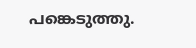പങ്കെടുത്തു.